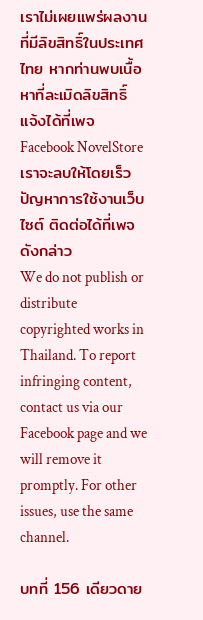เราไม่เผยแพร่ผลงานที่มีลิขสิทธิ์ในประเทศไทย หากท่านพบเนื้อหาที่ละเมิดลิขสิทธิ์ แจ้งได้ที่เพจ Facebook NovelStore เราจะลบให้โดยเร็ว
ปัญหาการใช้งานเว็บไซต์ ติดต่อได้ที่เพจดังกล่าว
We do not publish or distribute copyrighted works in Thailand. To report infringing content, contact us via our Facebook page and we will remove it promptly. For other issues, use the same channel.

บทที่ 156 เดียวดาย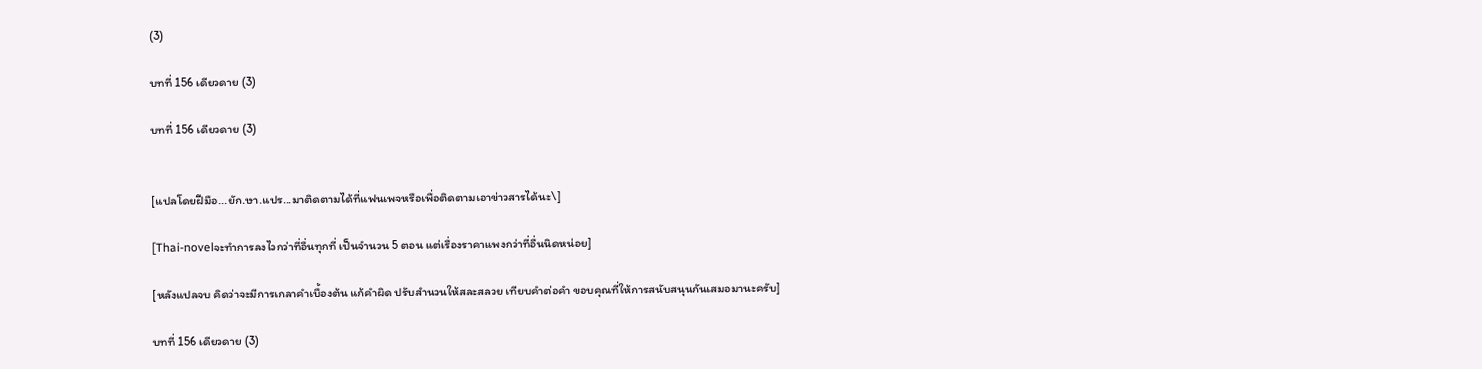(3)

บทที่ 156 เดียวดาย (3)

บทที่ 156 เดียวดาย (3)


[แปลโดยฝีมือ...ยัก.ษา.แปร...มาติดตามได้ที่แฟนเพจหรือเพื่อติดตามเอาข่าวสารได้นะ\]

[Thai-novelจะทำการลงไวกว่าที่อื่นทุกที่ เป็นจำนวน 5 ตอน แต่เรื่องราคาแพงกว่าที่อื่นนิดหน่อย]

[หลังแปลจบ คิดว่าจะมีการเกลาคำเบื้องต้น แก้คำผิด ปรับสำนวนให้สละสลวย เทียบคำต่อคำ ขอบคุณที่ให้การสนับสนุนกันเสมอมานะครับ]

บทที่ 156 เดียวดาย (3)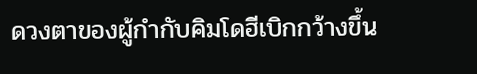ดวงตาของผู้กำกับคิมโดฮีเบิกกว้างขึ้น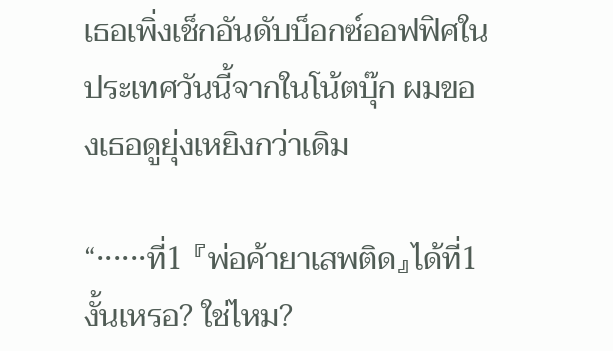เธอเพิ่งเช็กอันดับบ็อกซ์ออฟฟิศในประเทศวันนี้จากในโน้ตบุ๊ก ผมของเธอดูยุ่งเหยิงกว่าเดิม

“······ที่1 『พ่อค้ายาเสพติด』ได้ที่1 งั้นเหรอ? ใช่ไหม?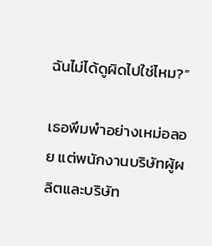ฉันไม่ได้ดูผิดไปใช่ไหม?”

เธอพึมพำอย่างเหม่อลอย แต่พนักงานบริษัทผู้ผลิตและบริษัท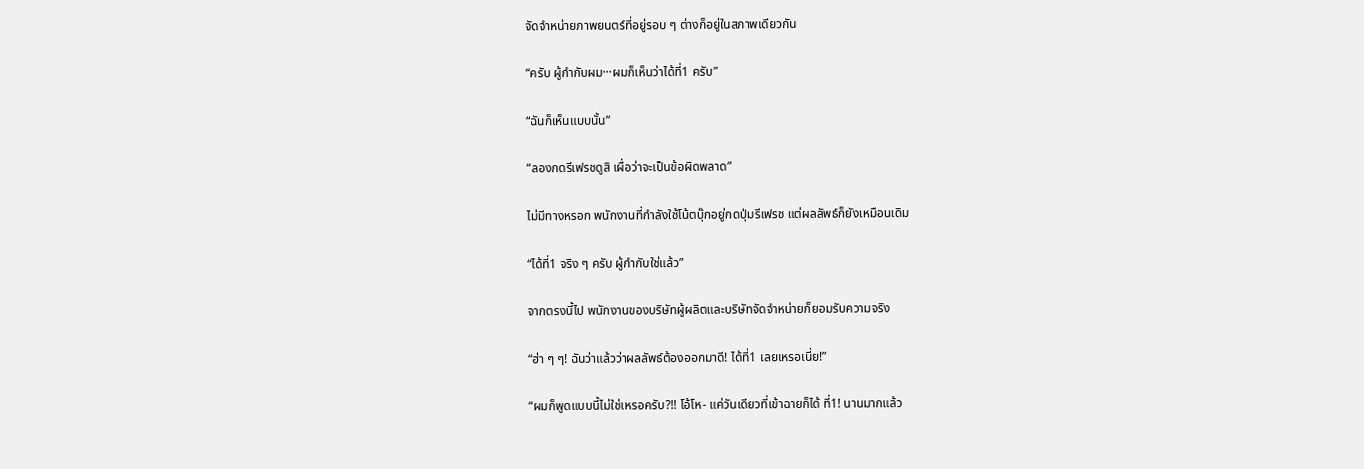จัดจำหน่ายภาพยนตร์ที่อยู่รอบ ๆ ต่างก็อยู่ในสภาพเดียวกัน

“ครับ ผู้กำกับผม···ผมก็เห็นว่าได้ที่1 ครับ”

“ฉันก็เห็นแบบนั้น”

“ลองกดรีเฟรชดูสิ เผื่อว่าจะเป็นข้อผิดพลาด”

ไม่มีทางหรอก พนักงานที่กำลังใช้โน้ตบุ๊กอยู่กดปุ่มรีเฟรช แต่ผลลัพธ์ก็ยังเหมือนเดิม

“ได้ที่1 จริง ๆ ครับ ผู้กำกับใช่แล้ว”

จากตรงนี้ไป พนักงานของบริษัทผู้ผลิตและบริษัทจัดจำหน่ายก็ยอมรับความจริง

“ฮ่า ๆ ๆ! ฉันว่าแล้วว่าผลลัพธ์ต้องออกมาดี! ได้ที่1 เลยเหรอเนี่ย!”

“ผมก็พูดแบบนี้ไม่ใช่เหรอครับ?!! โอ้โห- แค่วันเดียวที่เข้าฉายก็ได้ ที่1! นานมากแล้ว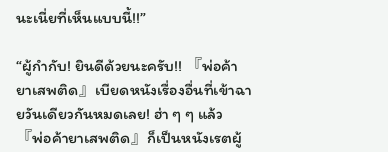นะเนี่ยที่เห็นแบบนี้!!”

“ผู้กำกับ! ยินดีด้วยนะครับ!! 『พ่อค้ายาเสพติด』เบียดหนังเรื่องอื่นที่เข้าฉายวันเดียวกันหมดเลย! ฮ่า ๆ ๆ แล้ว 『พ่อค้ายาเสพติด』ก็เป็นหนังเรตผู้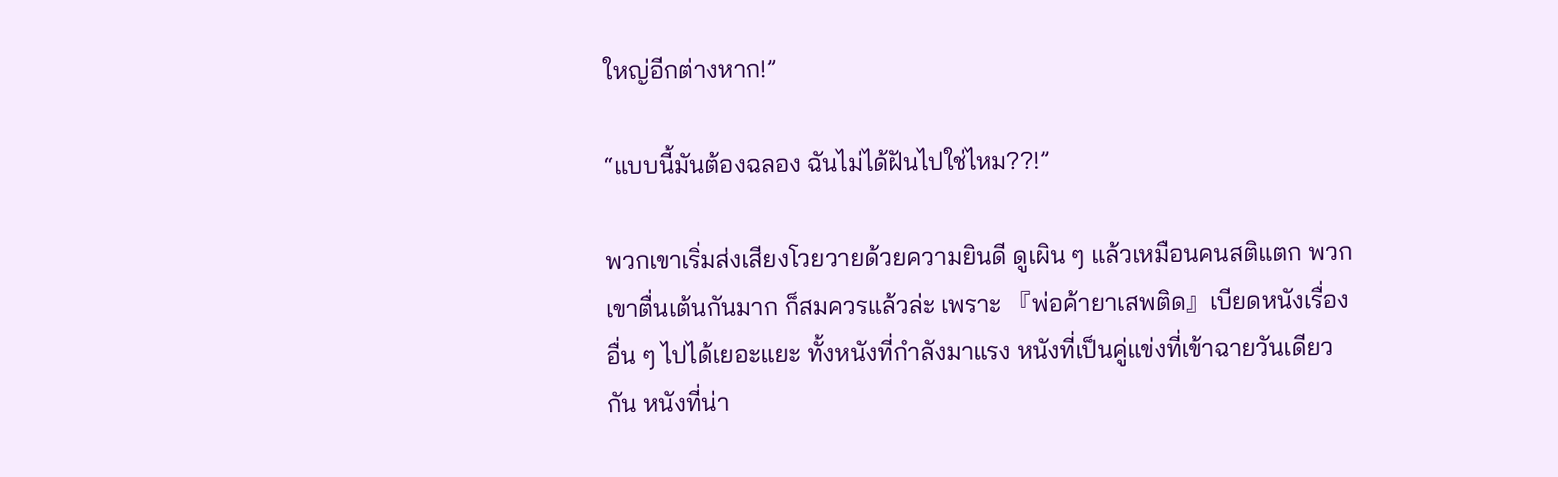ใหญ่อีกต่างหาก!”

“แบบนี้มันต้องฉลอง ฉันไม่ได้ฝันไปใช่ไหม??!”

พวกเขาเริ่มส่งเสียงโวยวายด้วยความยินดี ดูเผิน ๆ แล้วเหมือนคนสติแตก พวกเขาตื่นเต้นกันมาก ก็สมควรแล้วล่ะ เพราะ 『พ่อค้ายาเสพติด』เบียดหนังเรื่องอื่น ๆ ไปได้เยอะแยะ ทั้งหนังที่กำลังมาแรง หนังที่เป็นคู่แข่งที่เข้าฉายวันเดียวกัน หนังที่น่า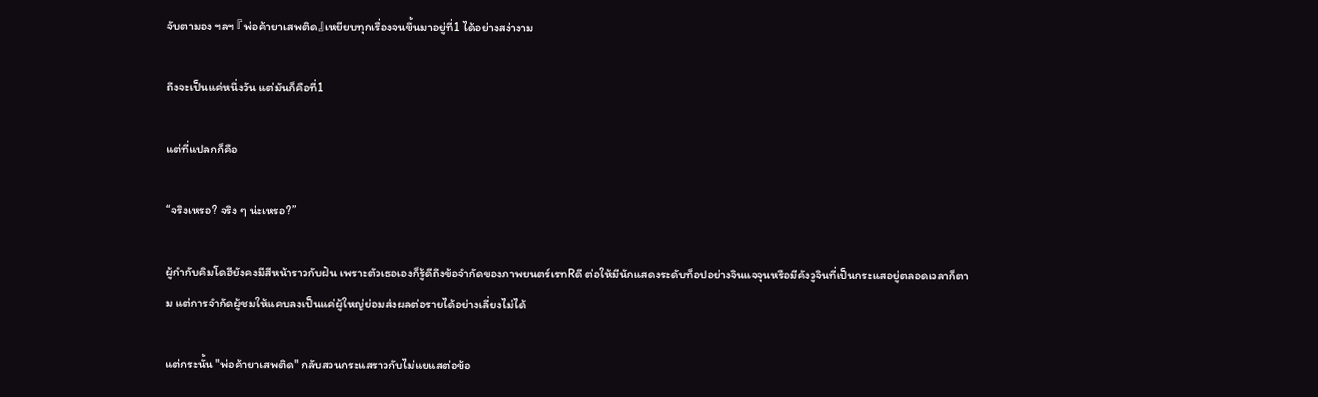จับตามอง ฯลฯ 『พ่อค้ายาเสพติด』เหยียบทุกเรื่องจนขึ้นมาอยู่ที่1 ได้อย่างสง่างาม

ถึงจะเป็นแค่หนึ่งวัน แต่มันก็คือที่1

แต่ที่แปลกก็คือ

“จริงเหรอ? จริง ๆ น่ะเหรอ?”

ผู้กำกับคิมโดฮียังคงมีสีหน้าราวกับฝัน เพราะตัวเธอเองก็รู้ดีถึงข้อจำกัดของภาพยนตร์เรทRดี ต่อให้มีนักแสดงระดับท็อปอย่างจินแจจุนหรือมีคังวูจินที่เป็นกระแสอยู่ตลอดเวลาก็ตาม แต่การจำกัดผู้ชมให้แคบลงเป็นแค่ผู้ใหญ่ย่อมส่งผลต่อรายได้อย่างเลี่ยงไม่ได้

แต่กระนั้น "พ่อค้ายาเสพติด" กลับสวนกระแสราวกับไม่แยแสต่อข้อ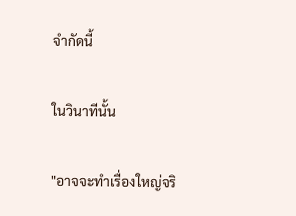จำกัดนี้

ในวินาทีนั้น

"อาจจะทำเรื่องใหญ่จริ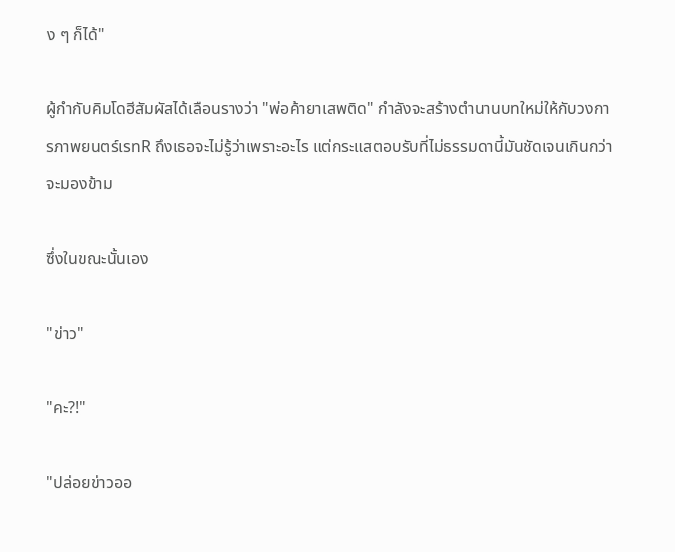ง ๆ ก็ได้"

ผู้กำกับคิมโดฮีสัมผัสได้เลือนรางว่า "พ่อค้ายาเสพติด" กำลังจะสร้างตำนานบทใหม่ให้กับวงการภาพยนตร์เรทR ถึงเธอจะไม่รู้ว่าเพราะอะไร แต่กระแสตอบรับที่ไม่ธรรมดานี้มันชัดเจนเกินกว่าจะมองข้าม

ซึ่งในขณะนั้นเอง

"ข่าว"

"คะ?!"

"ปล่อยข่าวออ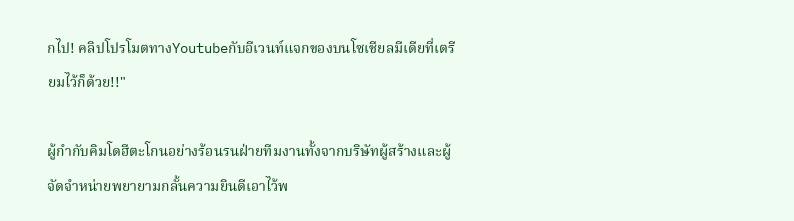กไป! คลิปโปรโมตทางYoutubeกับอีเวนท์แจกของบนโซเชียลมีเดียที่เตรียมไว้ก็ด้วย!!"

ผู้กำกับคิมโดฮีตะโกนอย่างร้อนรนฝ่ายทีมงานทั้งจากบริษัทผู้สร้างและผู้จัดจำหน่ายพยายามกลั้นความยินดีเอาไว้พ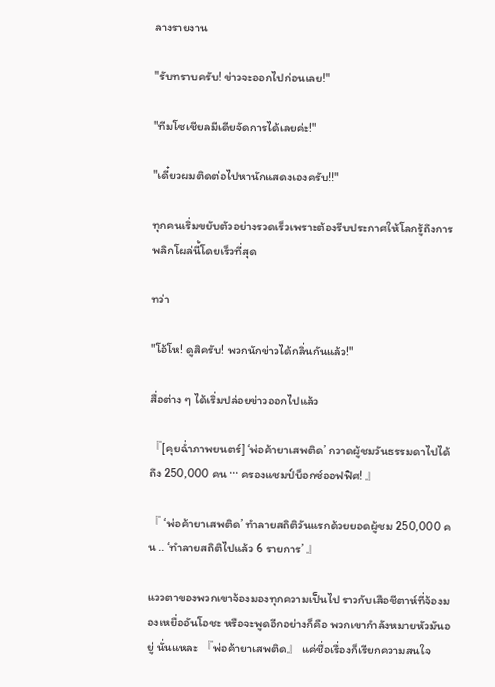ลางรายงาน

"รับทราบครับ! ข่าวจะออกไปก่อนเลย!"

"ทีมโซเชียลมีเดียจัดการได้เลยค่ะ!"

"เดี๋ยวผมติดต่อไปหานักแสดงเองครับ!!"

ทุกคนเริ่มขยับตัวอย่างรวดเร็วเพราะต้องรีบประกาศให้โลกรู้ถึงการพลิกโผล่นี้โดยเร็วที่สุด

ทว่า

"โอ้โห! ดูสิครับ! พวกนักข่าวได้กลิ่นกันแล้ว!"

สื่อต่าง ๆ ได้เริ่มปล่อยข่าวออกไปแล้ว

『[คุยฉ่ำภาพยนตร์] ‘พ่อค้ายาเสพติด’ กวาดผู้ชมวันธรรมดาไปได้ถึง 250,000 คน ··· ครองแชมป์บ็อกซ์ออฟฟิศ! 』

『 ‘พ่อค้ายาเสพติด’ ทำลายสถิติวันแรกด้วยยอดผู้ชม 250,000 คน .. ‘ทำลายสถิติไปแล้ว 6 รายการ’ 』

แววตาของพวกเขาจ้องมองทุกความเป็นไป ราวกับเสือชีตาห์ที่จ้องมองเหยื่ออันโอชะ หรือจะพูดอีกอย่างก็คือ พวกเขากำลังหมายหัวมันอยู่ นั่นแหละ 『พ่อค้ายาเสพติด』 แค่ชื่อเรื่องก็เรียกความสนใจ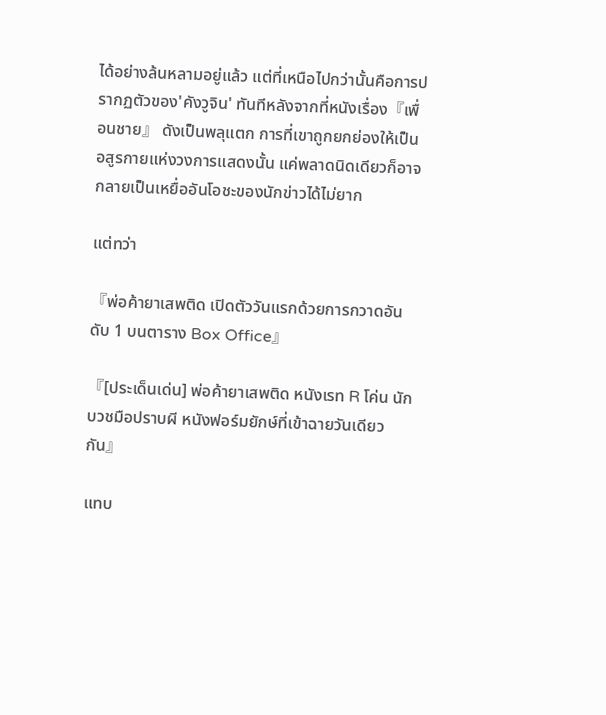ได้อย่างล้นหลามอยู่แล้ว แต่ที่เหนือไปกว่านั้นคือการปรากฏตัวของ'คังวูจิน' ทันทีหลังจากที่หนังเรื่อง『เพื่อนชาย』 ดังเป็นพลุแตก การที่เขาถูกยกย่องให้เป็นอสูรกายแห่งวงการแสดงนั้น แค่พลาดนิดเดียวก็อาจกลายเป็นเหยื่ออันโอชะของนักข่าวได้ไม่ยาก

แต่ทว่า

『พ่อค้ายาเสพติด เปิดตัววันแรกด้วยการกวาดอันดับ 1 บนตาราง Box Office』

『[ประเด็นเด่น] พ่อค้ายาเสพติด หนังเรท R โค่น นักบวชมือปราบผี หนังฟอร์มยักษ์ที่เข้าฉายวันเดียวกัน』

แทบ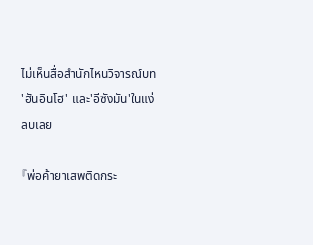ไม่เห็นสื่อสำนักไหนวิจารณ์บท 'ฮันอินโฮ' และ'อีซังมัน'ในแง่ลบเลย

『พ่อค้ายาเสพติดกระ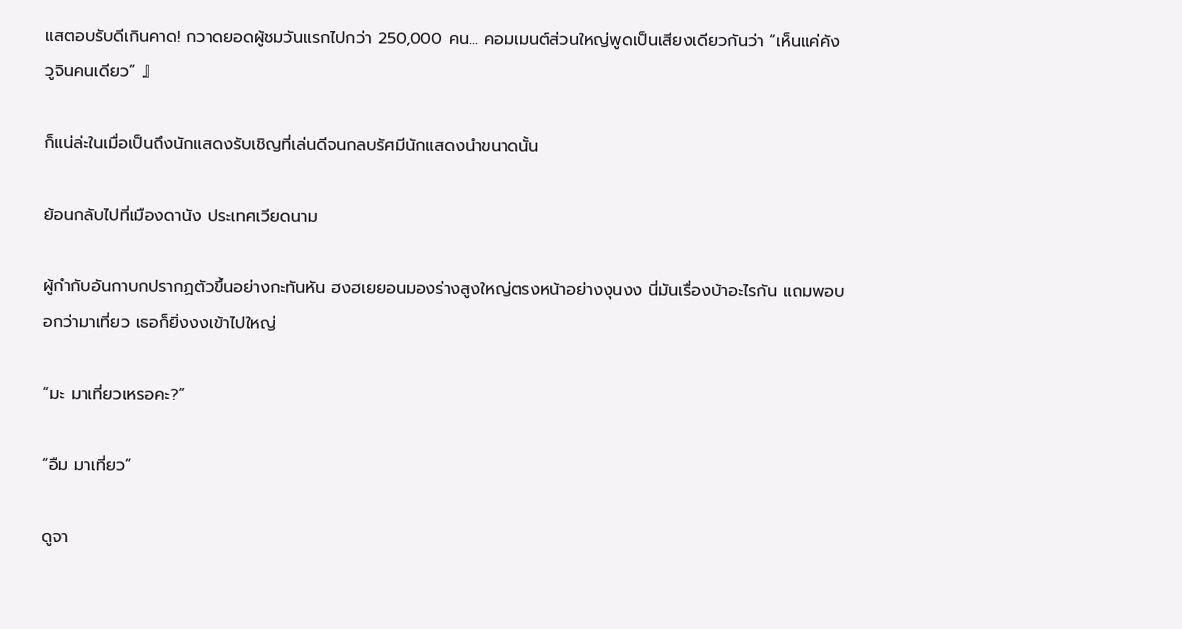แสตอบรับดีเกินคาด! กวาดยอดผู้ชมวันแรกไปกว่า 250,000 คน... คอมเมนต์ส่วนใหญ่พูดเป็นเสียงเดียวกันว่า “เห็นแค่คังวูจินคนเดียว” 』

ก็แน่ล่ะในเมื่อเป็นถึงนักแสดงรับเชิญที่เล่นดีจนกลบรัศมีนักแสดงนำขนาดนั้น

ย้อนกลับไปที่เมืองดานัง ประเทศเวียดนาม

ผู้กำกับอันกาบกปรากฏตัวขึ้นอย่างกะทันหัน ฮงฮเยยอนมองร่างสูงใหญ่ตรงหน้าอย่างงุนงง นี่มันเรื่องบ้าอะไรกัน แถมพอบอกว่ามาเที่ยว เธอก็ยิ่งงงเข้าไปใหญ่

“มะ มาเที่ยวเหรอคะ?”

“อืม มาเที่ยว”

ดูจา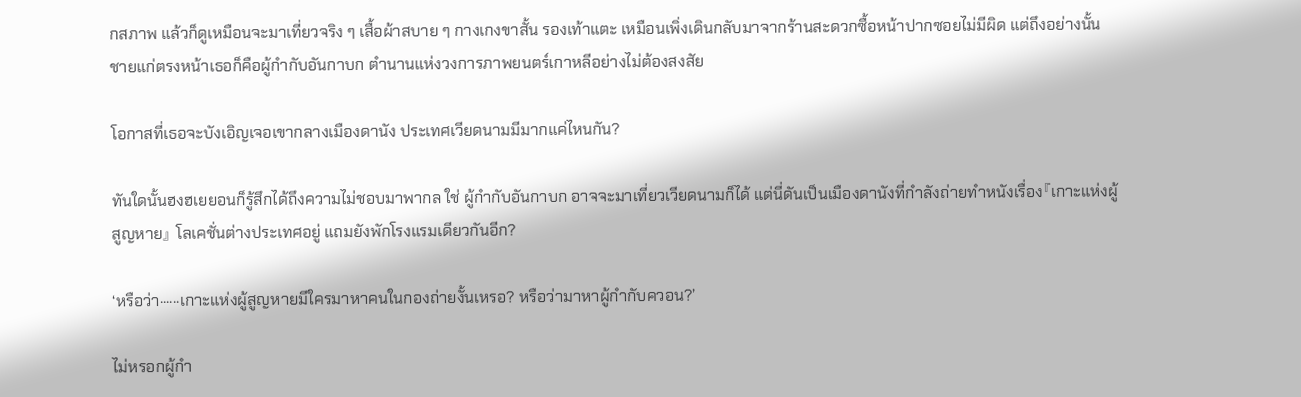กสภาพ แล้วก็ดูเหมือนจะมาเที่ยวจริง ๆ เสื้อผ้าสบาย ๆ กางเกงขาสั้น รองเท้าแตะ เหมือนเพิ่งเดินกลับมาจากร้านสะดวกซื้อหน้าปากซอยไม่มีผิด แต่ถึงอย่างนั้น ชายแก่ตรงหน้าเธอก็คือผู้กำกับอันกาบก ตำนานแห่งวงการภาพยนตร์เกาหลีอย่างไม่ต้องสงสัย

โอกาสที่เธอจะบังเอิญเจอเขากลางเมืองดานัง ประเทศเวียดนามมีมากแค่ไหนกัน?

ทันใดนั้นฮงฮเยยอนก็รู้สึกได้ถึงความไม่ชอบมาพากล ใช่ ผู้กำกับอันกาบก อาจจะมาเที่ยวเวียดนามก็ได้ แต่นี่ดันเป็นเมืองดานังที่กำลังถ่ายทำหนังเรื่อง『เกาะแห่งผู้สูญหาย』 โลเคชั่นต่างประเทศอยู่ แถมยังพักโรงแรมเดียวกันอีก?

‘หรือว่า······เกาะแห่งผู้สูญหายมีใครมาหาคนในกองถ่ายงั้นเหรอ? หรือว่ามาหาผู้กำกับควอน?’

ไม่หรอกผู้กำ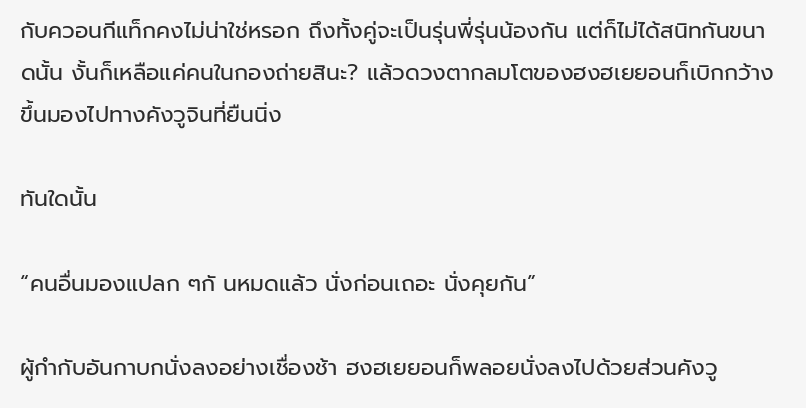กับควอนกีแท็กคงไม่น่าใช่หรอก ถึงทั้งคู่จะเป็นรุ่นพี่รุ่นน้องกัน แต่ก็ไม่ได้สนิทกันขนาดนั้น งั้นก็เหลือแค่คนในกองถ่ายสินะ? แล้วดวงตากลมโตของฮงฮเยยอนก็เบิกกว้างขึ้นมองไปทางคังวูจินที่ยืนนิ่ง

ทันใดนั้น

“คนอื่นมองแปลก ๆกั นหมดแล้ว นั่งก่อนเถอะ นั่งคุยกัน”

ผู้กำกับอันกาบกนั่งลงอย่างเชื่องช้า ฮงฮเยยอนก็พลอยนั่งลงไปด้วยส่วนคังวู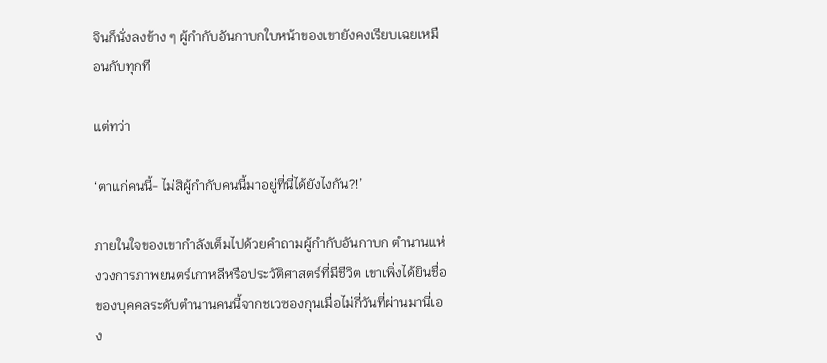จินก็นั่งลงข้าง ๆ ผู้กำกับอันกาบกใบหน้าของเขายังคงเรียบเฉยเหมือนกับทุกที

แต่ทว่า

‘ตาแก่คนนี้- ไม่สิผู้กำกับคนนี้มาอยู่ที่นี่ได้ยังไงกัน?!’

ภายในใจของเขากำลังเต็มไปด้วยคำถามผู้กำกับอันกาบก ตำนานแห่งวงการภาพยนตร์เกาหลีหรือประวัติศาสตร์ที่มีชีวิต เขาเพิ่งได้ยินชื่อของบุคคลระดับตำนานคนนี้จากชเวซองกุนเมื่อไม่กี่วันที่ผ่านมานี่เอง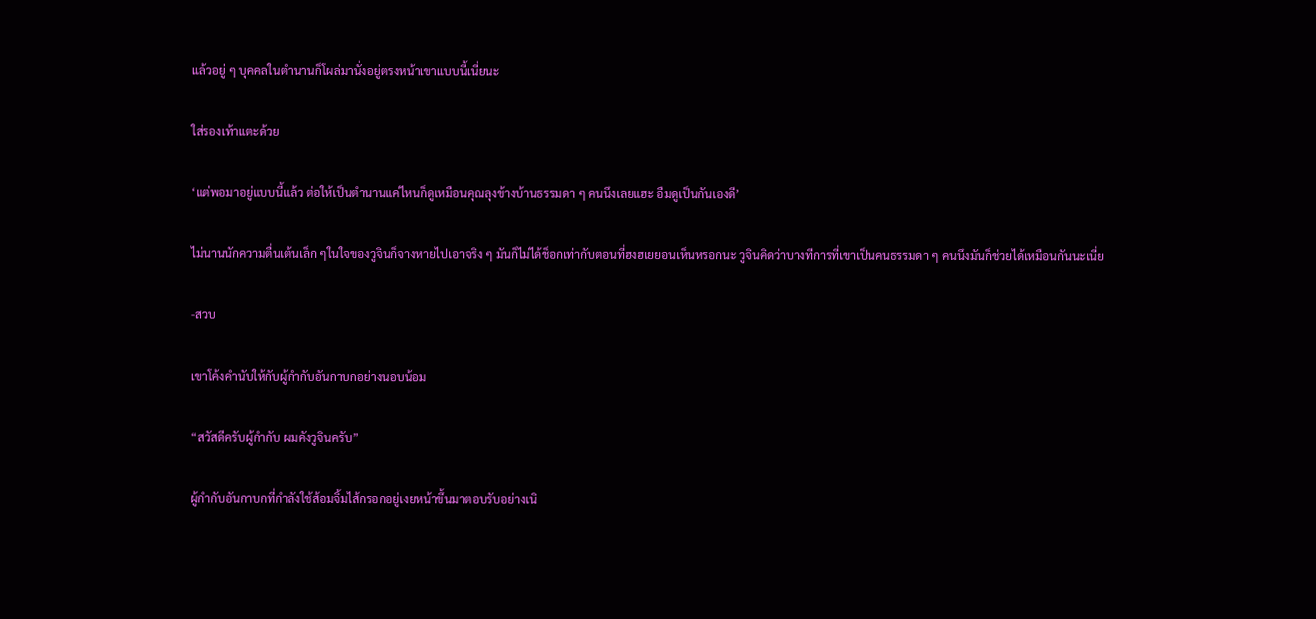แล้วอยู่ ๆ บุคคลในตำนานก็โผล่มานั่งอยู่ตรงหน้าเขาแบบนี้เนี่ยนะ

ใส่รองเท้าแตะด้วย

‘แต่พอมาอยู่แบบนี้แล้ว ต่อให้เป็นตำนานแค่ไหนก็ดูเหมือนคุณลุงข้างบ้านธรรมดา ๆ คนนึงเลยแฮะ อืมดูเป็นกันเองดี’

ไม่นานนักความตื่นเต้นเล็ก ๆในใจของวูจินก็จางหายไปเอาจริง ๆ มันก็ไม่ได้ช็อกเท่ากับตอนที่ฮงฮเยยอนเห็นหรอกนะ วูจินคิดว่าบางทีการที่เขาเป็นคนธรรมดา ๆ คนนึงมันก็ช่วยได้เหมือนกันนะเนี่ย

-สวบ

เขาโค้งคำนับให้กับผู้กำกับอันกาบกอย่างนอบน้อม

“สวัสดีครับผู้กำกับ ผมคังวูจินครับ”

ผู้กำกับอันกาบกที่กำลังใช้ส้อมจิ้มไส้กรอกอยู่เงยหน้าขึ้นมาตอบรับอย่างเนิ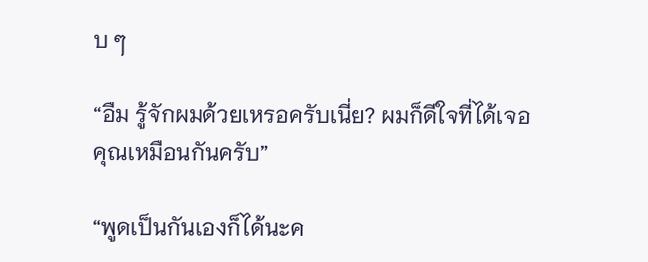บ ๆ

“อืม รู้จักผมด้วยเหรอครับเนี่ย? ผมก็ดีใจที่ได้เจอคุณเหมือนกันครับ”

“พูดเป็นกันเองก็ได้นะค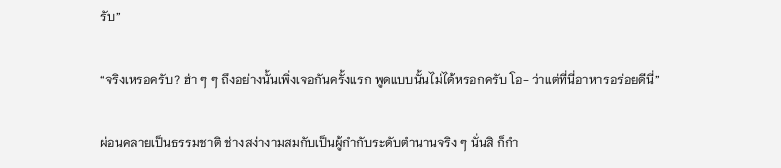รับ”

“จริงเหรอครับ? ฮ่า ๆ ๆ ถึงอย่างนั้นเพิ่งเจอกันครั้งแรก พูดแบบนั้นไม่ได้หรอกครับ โอ- ว่าแต่ที่นี่อาหารอร่อยดีนี่”

ผ่อนคลายเป็นธรรมชาติ ช่างสง่างามสมกับเป็นผู้กำกับระดับตำนานจริง ๆ นั่นสิ ก็กำ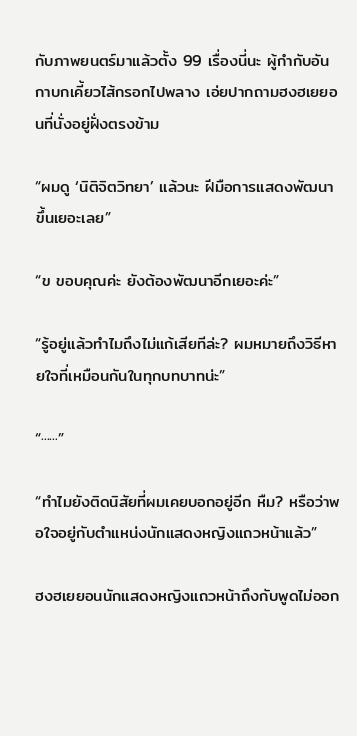กับภาพยนตร์มาแล้วตั้ง 99 เรื่องนี่นะ ผู้กำกับอันกาบกเคี้ยวไส้กรอกไปพลาง เอ่ยปากถามฮงฮเยยอนที่นั่งอยู่ฝั่งตรงข้าม

“ผมดู ‘นิติจิตวิทยา’ แล้วนะ ฝีมือการแสดงพัฒนาขึ้นเยอะเลย”

“ข ขอบคุณค่ะ ยังต้องพัฒนาอีกเยอะค่ะ”

“รู้อยู่แล้วทำไมถึงไม่แก้เสียทีล่ะ? ผมหมายถึงวิธีหายใจที่เหมือนกันในทุกบทบาทน่ะ”

“······”

“ทำไมยังติดนิสัยที่ผมเคยบอกอยู่อีก หืม? หรือว่าพอใจอยู่กับตำแหน่งนักแสดงหญิงแถวหน้าแล้ว”

ฮงฮเยยอนนักแสดงหญิงแถวหน้าถึงกับพูดไม่ออก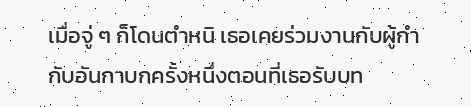เมื่อจู่ ๆ ก็โดนตำหนิ เธอเคยร่วมงานกับผู้กำกับอันกาบกครั้งหนึ่งตอนที่เธอรับบท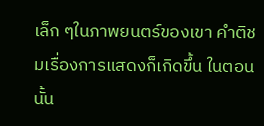เล็ก ๆในภาพยนตร์ของเขา คำติชมเรื่องการแสดงก็เกิดขึ้น ในตอนนั้น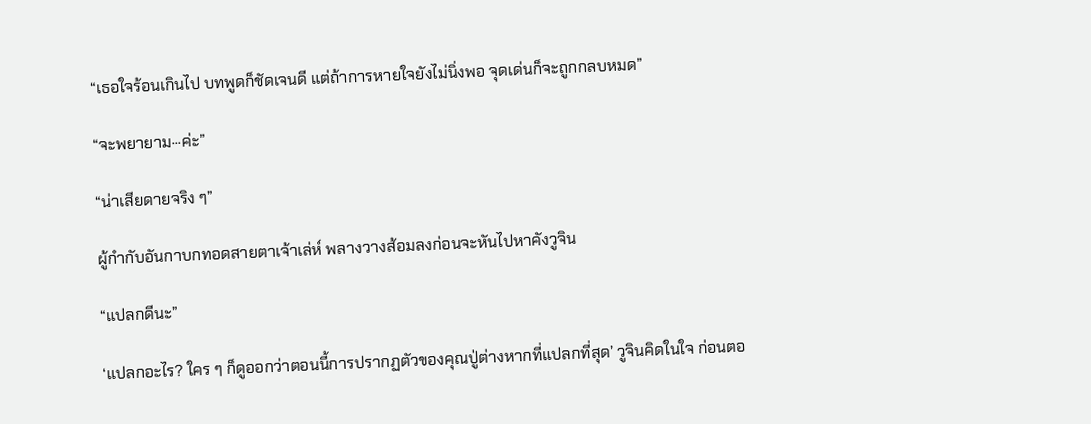“เธอใจร้อนเกินไป บทพูดก็ชัดเจนดี แต่ถ้าการหายใจยังไม่นิ่งพอ จุดเด่นก็จะถูกกลบหมด”

“จะพยายาม···ค่ะ”

“น่าเสียดายจริง ๆ”

ผู้กำกับอันกาบกทอดสายตาเจ้าเล่ห์ พลางวางส้อมลงก่อนจะหันไปหาคังวูจิน

“แปลกดีนะ”

‘แปลกอะไร? ใคร ๆ ก็ดูออกว่าตอนนี้การปรากฏตัวของคุณปู่ต่างหากที่แปลกที่สุด’ วูจินคิดในใจ ก่อนตอ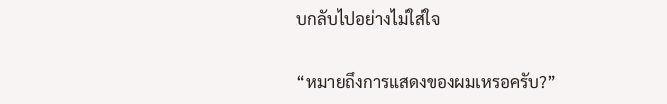บกลับไปอย่างไม่ใส่ใจ

“หมายถึงการแสดงของผมเหรอครับ?”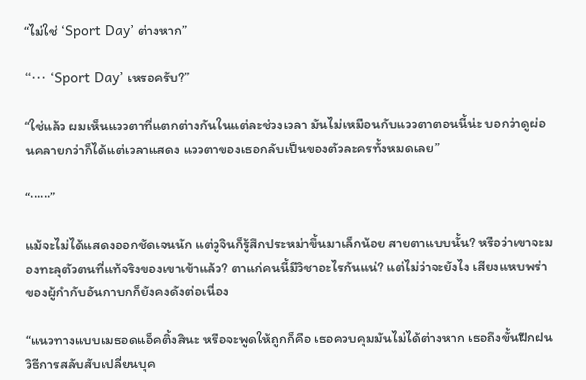“ไม่ใช่ ‘Sport Day’ ต่างหาก”

“··· ‘Sport Day’ เหรอครับ?”

“ใช่แล้ว ผมเห็นแววตาที่แตกต่างกันในแต่ละช่วงเวลา มันไม่เหมือนกับแววตาตอนนี้น่ะ บอกว่าดูผ่อนคลายกว่าก็ได้แต่เวลาแสดง แววตาของเธอกลับเป็นของตัวละครทั้งหมดเลย”

“······”

แม้จะไม่ได้แสดงออกชัดเจนนัก แต่วูจินก็รู้สึกประหม่าขึ้นมาเล็กน้อย สายตาแบบนั้น? หรือว่าเขาจะมองทะลุตัวตนที่แท้จริงของเขาเข้าแล้ว? ตาแก่คนนี้มีวิชาอะไรกันแน่? แต่ไม่ว่าจะยังไง เสียงแหบพร่าของผู้กำกับอันกาบกก็ยังคงดังต่อเนื่อง

“แนวทางแบบเมธอดแอ็คติ้งสินะ หรือจะพูดให้ถูกก็คือ เธอควบคุมมันไม่ได้ต่างหาก เธอถึงขั้นฝึกฝนวิธีการสลับสับเปลี่ยนบุค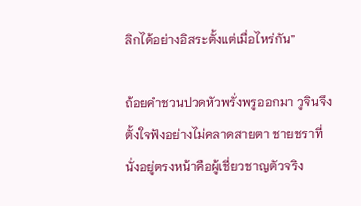ลิกได้อย่างอิสระตั้งแต่เมื่อไหร่กัน”

ถ้อยคำชวนปวดหัวพรั่งพรูออกมา วูจินจึงตั้งใจฟังอย่างไม่คลาดสายตา ชายชราที่นั่งอยู่ตรงหน้าคือผู้เชี่ยวชาญตัวจริง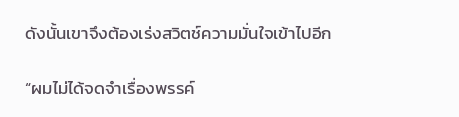ดังนั้นเขาจึงต้องเร่งสวิตช์ความมั่นใจเข้าไปอีก

“ผมไม่ได้จดจำเรื่องพรรค์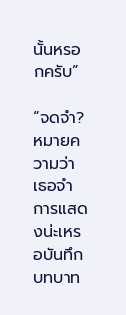นั้นหรอกครับ”

“จดจำ? หมายความว่าเธอจำการแสดงน่ะเหรอบันทึกบทบาท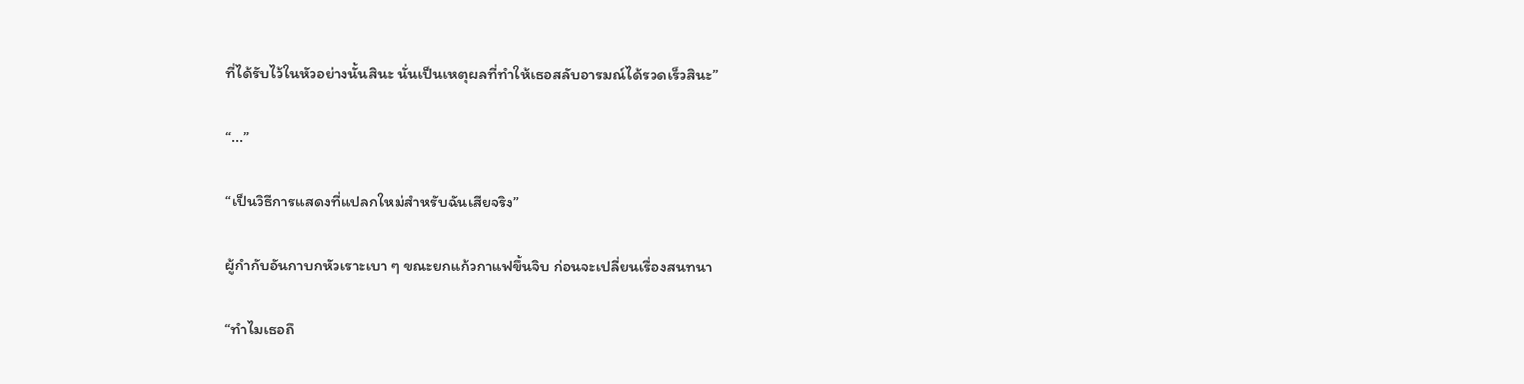ที่ได้รับไว้ในหัวอย่างนั้นสินะ นั่นเป็นเหตุผลที่ทำให้เธอสลับอารมณ์ได้รวดเร็วสินะ”

“...”

“เป็นวิธีการแสดงที่แปลกใหม่สำหรับฉันเสียจริง”

ผู้กำกับอันกาบกหัวเราะเบา ๆ ขณะยกแก้วกาแฟขึ้นจิบ ก่อนจะเปลี่ยนเรื่องสนทนา

“ทำไมเธอถึ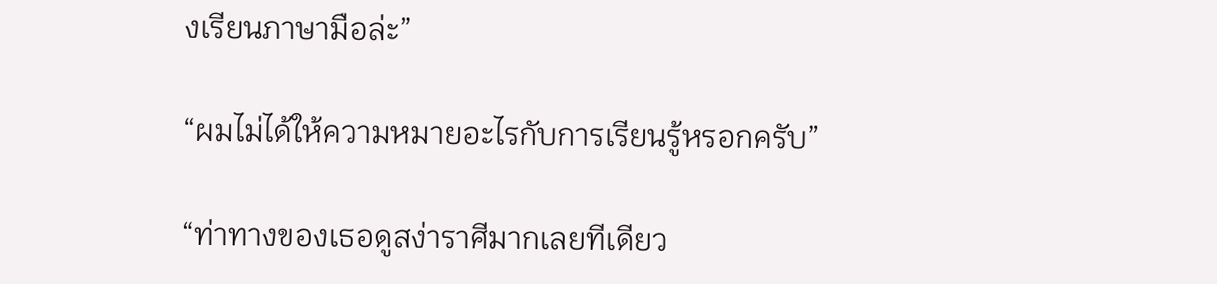งเรียนภาษามือล่ะ”

“ผมไม่ได้ให้ความหมายอะไรกับการเรียนรู้หรอกครับ”

“ท่าทางของเธอดูสง่าราศีมากเลยทีเดียว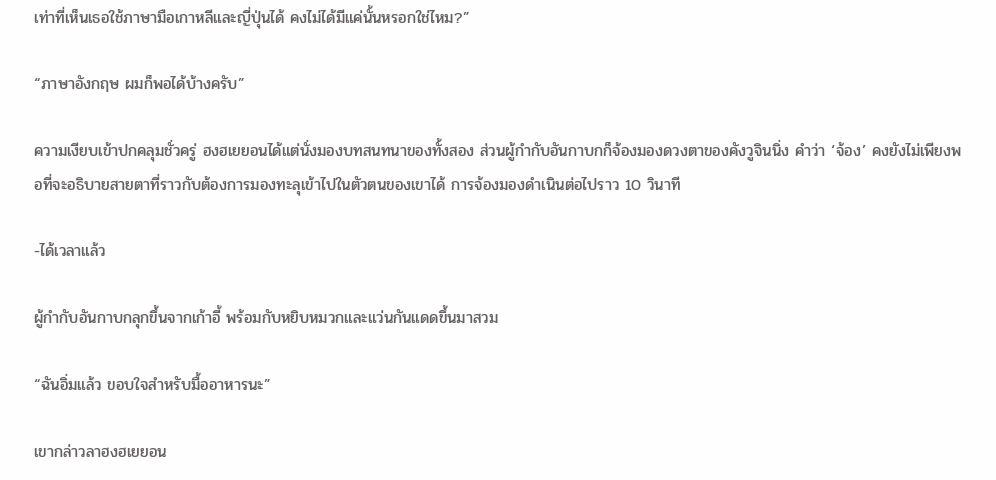เท่าที่เห็นเธอใช้ภาษามือเกาหลีและญี่ปุ่นได้ คงไม่ได้มีแค่นั้นหรอกใช่ไหม?”

“ภาษาอังกฤษ ผมก็พอได้บ้างครับ”

ความเงียบเข้าปกคลุมชั่วครู่ ฮงฮเยยอนได้แต่นั่งมองบทสนทนาของทั้งสอง ส่วนผู้กำกับอันกาบกก็จ้องมองดวงตาของคังวูจินนิ่ง คำว่า ‘จ้อง’ คงยังไม่เพียงพอที่จะอธิบายสายตาที่ราวกับต้องการมองทะลุเข้าไปในตัวตนของเขาได้ การจ้องมองดำเนินต่อไปราว 10 วินาที

-ได้เวลาแล้ว

ผู้กำกับอันกาบกลุกขึ้นจากเก้าอี้ พร้อมกับหยิบหมวกและแว่นกันแดดขึ้นมาสวม

“ฉันอิ่มแล้ว ขอบใจสำหรับมื้ออาหารนะ”

เขากล่าวลาฮงฮเยยอน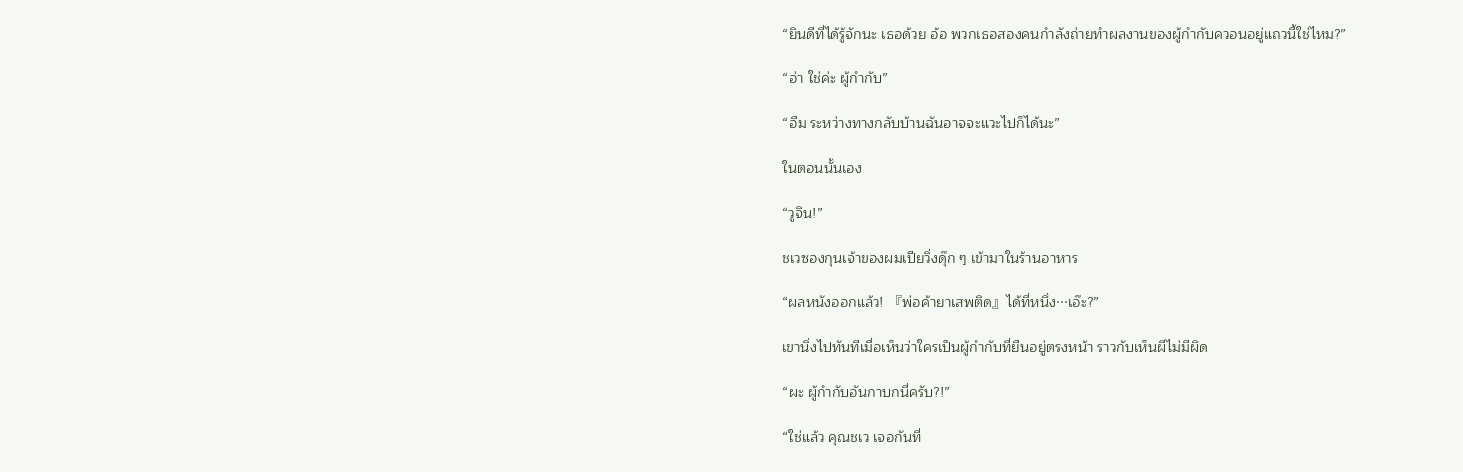“ยินดีที่ได้รู้จักนะ เธอด้วย อ้อ พวกเธอสองคนกำลังถ่ายทำผลงานของผู้กำกับควอนอยู่แถวนี้ใช่ไหม?”

“อ่า ใช่ค่ะ ผู้กำกับ”

“อืม ระหว่างทางกลับบ้านฉันอาจจะแวะไปก็ได้นะ”

ในตอนนั้นเอง

“วูจิน!”

ชเวซองกุนเจ้าของผมเปียวิ่งดุ๊ก ๆ เข้ามาในร้านอาหาร

“ผลหนังออกแล้ว! 『พ่อค้ายาเสพติด』ได้ที่หนึ่ง···เอ๊ะ?”

เขานิ่งไปทันทีเมื่อเห็นว่าใครเป็นผู้กำกับที่ยืนอยู่ตรงหน้า ราวกับเห็นผีไม่มีผิด

“ผะ ผู้กำกับอันกาบกนี่ครับ?!”

“ใช่แล้ว คุณชเว เจอกันที่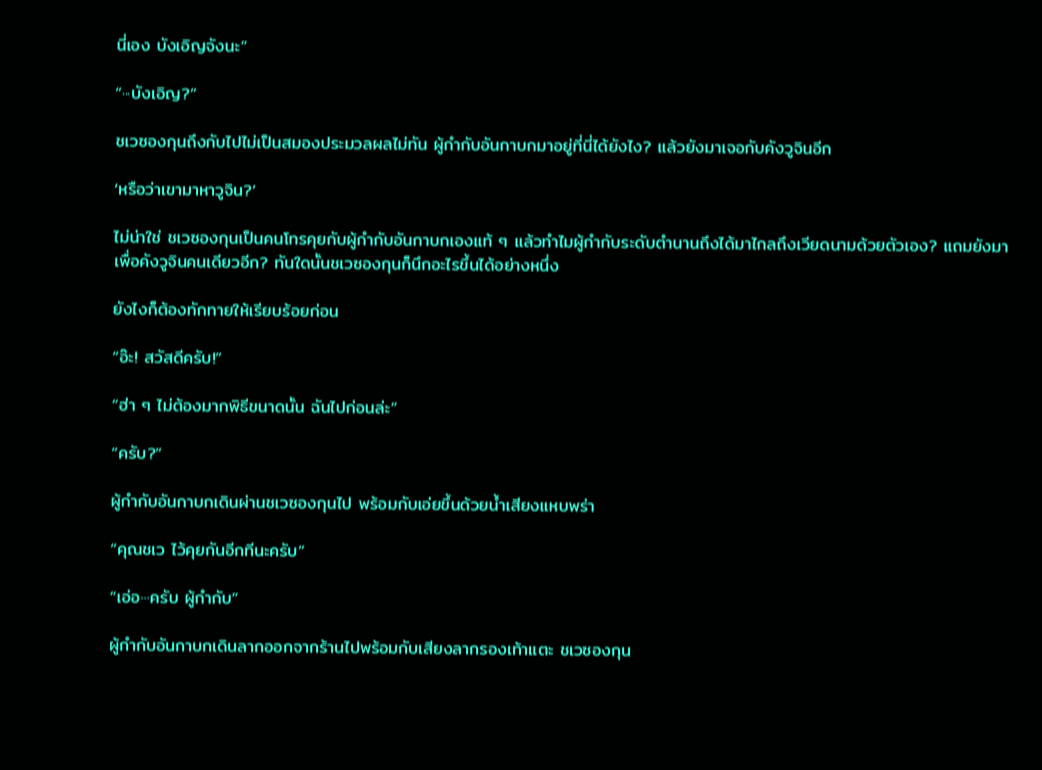นี่เอง บังเอิญจังนะ”

“···บังเอิญ?”

ชเวซองกุนถึงกับไปไม่เป็นสมองประมวลผลไม่ทัน ผู้กำกับอันกาบกมาอยู่ที่นี่ได้ยังไง? แล้วยังมาเจอกับคังวูจินอีก

‘หรือว่าเขามาหาวูจิน?’

ไม่น่าใช่ ชเวซองกุนเป็นคนโทรคุยกับผู้กำกับอันกาบกเองแท้ ๆ แล้วทำไมผู้กำกับระดับตำนานถึงได้มาไกลถึงเวียดนามด้วยตัวเอง? แถมยังมาเพื่อคังวูจินคนเดียวอีก? ทันใดนั้นชเวซองกุนก็นึกอะไรขึ้นได้อย่างหนึ่ง

ยังไงก็ต้องทักทายให้เรียบร้อยก่อน

“อ๊ะ! สวัสดีครับ!”

“ฮ่า ๆ ไม่ต้องมากพิธีขนาดนั้น ฉันไปก่อนล่ะ”

“ครับ?”

ผู้กำกับอันกาบกเดินผ่านชเวซองกุนไป พร้อมกับเอ่ยขึ้นด้วยน้ำเสียงแหบพร่า

“คุณชเว ไว้คุยกันอีกทีนะครับ”

“เอ่อ···ครับ ผู้กำกับ”

ผู้กำกับอันกาบกเดินลากออกจากร้านไปพร้อมกับเสียงลากรองเท้าแตะ ชเวซองกุน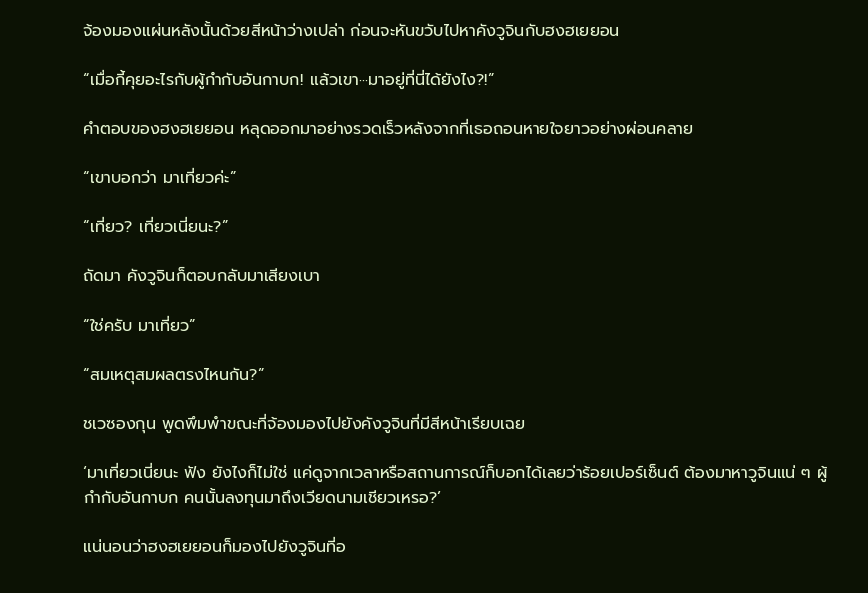จ้องมองแผ่นหลังนั้นด้วยสีหน้าว่างเปล่า ก่อนจะหันขวับไปหาคังวูจินกับฮงฮเยยอน

“เมื่อกี้คุยอะไรกับผู้กำกับอันกาบก! แล้วเขา···มาอยู่ที่นี่ได้ยังไง?!”

คำตอบของฮงฮเยยอน หลุดออกมาอย่างรวดเร็วหลังจากที่เธอถอนหายใจยาวอย่างผ่อนคลาย

“เขาบอกว่า มาเที่ยวค่ะ”

“เที่ยว? เที่ยวเนี่ยนะ?”

ถัดมา คังวูจินก็ตอบกลับมาเสียงเบา

“ใช่ครับ มาเที่ยว”

“สมเหตุสมผลตรงไหนกัน?”

ชเวซองกุน พูดพึมพำขณะที่จ้องมองไปยังคังวูจินที่มีสีหน้าเรียบเฉย

‘มาเที่ยวเนี่ยนะ ฟัง ยังไงก็ไม่ใช่ แค่ดูจากเวลาหรือสถานการณ์ก็บอกได้เลยว่าร้อยเปอร์เซ็นต์ ต้องมาหาวูจินแน่ ๆ ผู้กำกับอันกาบก คนนั้นลงทุนมาถึงเวียดนามเชียวเหรอ?’

แน่นอนว่าฮงฮเยยอนก็มองไปยังวูจินที่อ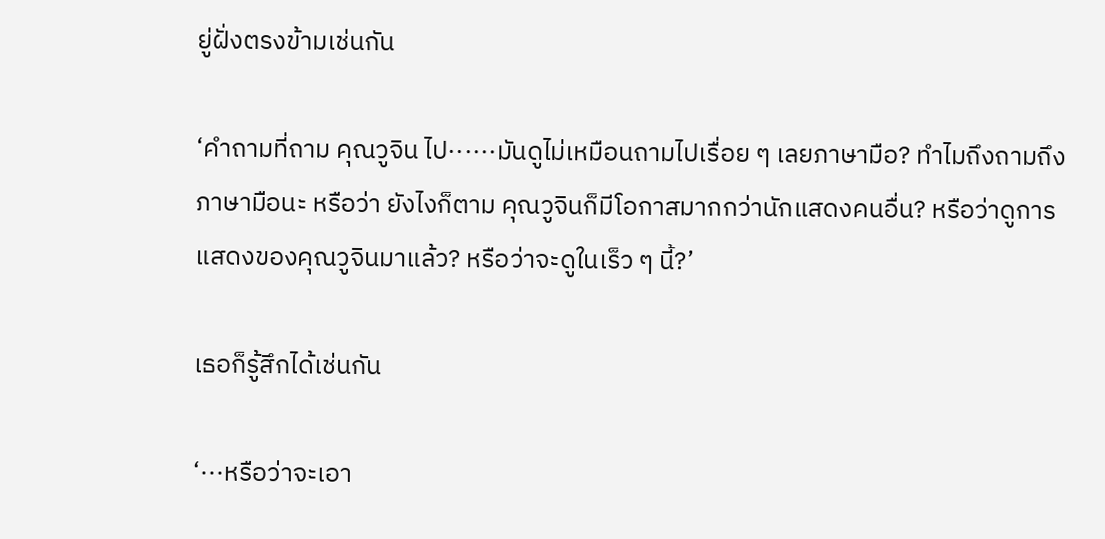ยู่ฝั่งตรงข้ามเช่นกัน

‘คำถามที่ถาม คุณวูจิน ไป······มันดูไม่เหมือนถามไปเรื่อย ๆ เลยภาษามือ? ทำไมถึงถามถึงภาษามือนะ หรือว่า ยังไงก็ตาม คุณวูจินก็มีโอกาสมากกว่านักแสดงคนอื่น? หรือว่าดูการแสดงของคุณวูจินมาแล้ว? หรือว่าจะดูในเร็ว ๆ นี้?’

เธอก็รู้สึกได้เช่นกัน

‘···หรือว่าจะเอา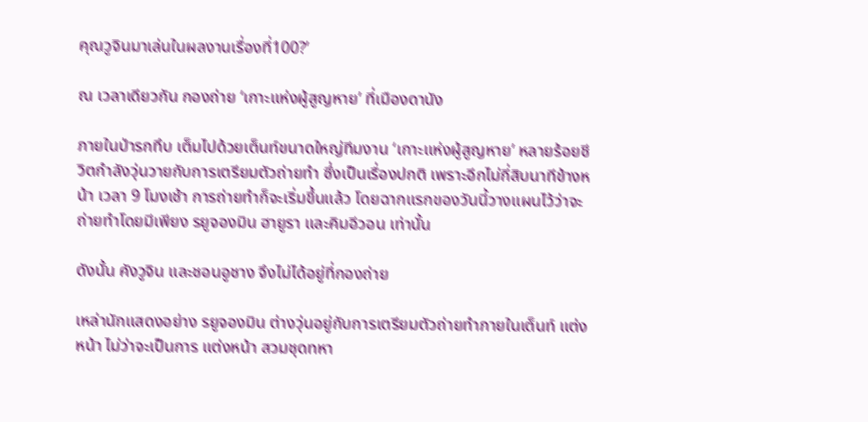คุณวูจินมาเล่นในผลงานเรื่องที่100?’

ณ เวลาเดียวกัน กองถ่าย ‘เกาะแห่งผู้สูญหาย’ ที่เมืองดานัง

ภายในป่ารกทึบ เต็มไปด้วยเต็นท์ขนาดใหญ่ทีมงาน ‘เกาะแห่งผู้สูญหาย’ หลายร้อยชีวิตกำลังวุ่นวายกับการเตรียมตัวถ่ายทำ ซึ่งเป็นเรื่องปกติ เพราะอีกไม่กี่สิบนาทีข้างหน้า เวลา 9 โมงเช้า การถ่ายทำก็จะเริ่มขึ้นแล้ว โดยฉากแรกของวันนี้วางแผนไว้ว่าจะถ่ายทำโดยมีเพียง รยูจองมิน ฮายูรา และคิมอีวอน เท่านั้น

ดังนั้น คังวูจิน และชอนอูชาง จึงไม่ได้อยู่ที่กองถ่าย

เหล่านักแสดงอย่าง รยูจองมิน ต่างวุ่นอยู่กับการเตรียมตัวถ่ายทำภายในเต็นท์ แต่งหน้า ไม่ว่าจะเป็นการ แต่งหน้า สวมชุดทหา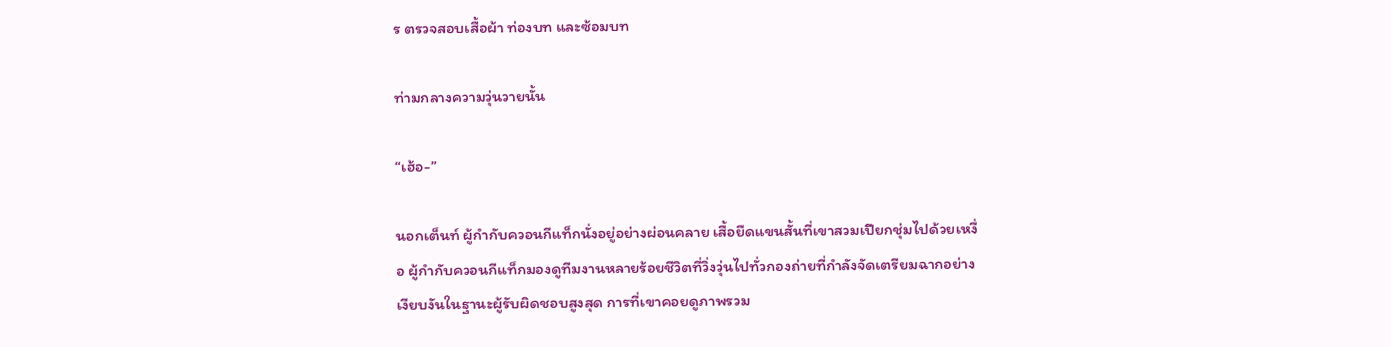ร ตรวจสอบเสื้อผ้า ท่องบท และซ้อมบท

ท่ามกลางความวุ่นวายนั้น

“เฮ้อ-”

นอกเต็นท์ ผู้กำกับควอนกีแท็กนั่งอยู่อย่างผ่อนคลาย เสื้อยืดแขนสั้นที่เขาสวมเปียกชุ่มไปด้วยเหงื่อ ผู้กำกับควอนกีแท็กมองดูทีมงานหลายร้อยชีวิตที่วิ่งวุ่นไปทั่วกองถ่ายที่กำลังจัดเตรียมฉากอย่างเงียบงันในฐานะผู้รับผิดชอบสูงสุด การที่เขาคอยดูภาพรวม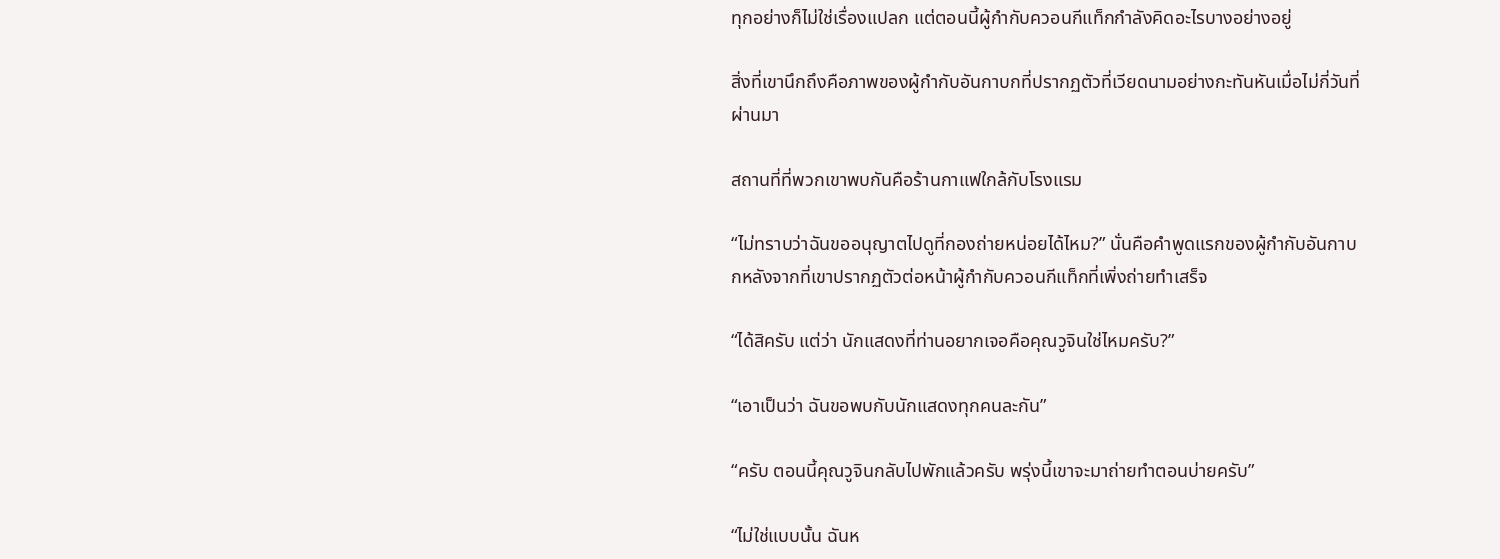ทุกอย่างก็ไม่ใช่เรื่องแปลก แต่ตอนนี้ผู้กำกับควอนกีแท็กกำลังคิดอะไรบางอย่างอยู่

สิ่งที่เขานึกถึงคือภาพของผู้กำกับอันกาบกที่ปรากฏตัวที่เวียดนามอย่างกะทันหันเมื่อไม่กี่วันที่ผ่านมา

สถานที่ที่พวกเขาพบกันคือร้านกาแฟใกล้กับโรงแรม

“ไม่ทราบว่าฉันขออนุญาตไปดูที่กองถ่ายหน่อยได้ไหม?” นั่นคือคำพูดแรกของผู้กำกับอันกาบกหลังจากที่เขาปรากฏตัวต่อหน้าผู้กำกับควอนกีแท็กที่เพิ่งถ่ายทำเสร็จ

“ได้สิครับ แต่ว่า นักแสดงที่ท่านอยากเจอคือคุณวูจินใช่ไหมครับ?”

“เอาเป็นว่า ฉันขอพบกับนักแสดงทุกคนละกัน”

“ครับ ตอนนี้คุณวูจินกลับไปพักแล้วครับ พรุ่งนี้เขาจะมาถ่ายทำตอนบ่ายครับ”

“ไม่ใช่แบบนั้น ฉันห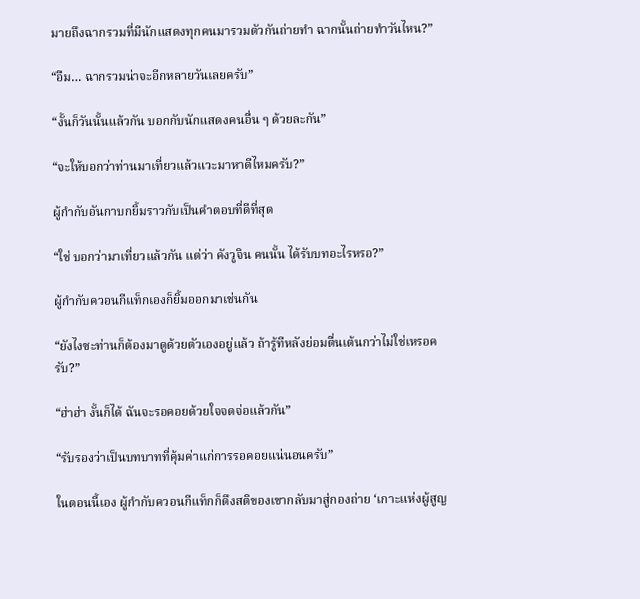มายถึงฉากรวมที่มีนักแสดงทุกคนมารวมตัวกันถ่ายทำ ฉากนั้นถ่ายทำวันไหน?”

“อืม… ฉากรวมน่าจะอีกหลายวันเลยครับ”

“งั้นก็วันนั้นแล้วกัน บอกกับนักแสดงคนอื่น ๆ ด้วยละกัน”

“จะให้บอกว่าท่านมาเที่ยวแล้วแวะมาหาดีไหมครับ?”

ผู้กำกับอันกาบกยิ้มราวกับเป็นคำตอบที่ดีที่สุด

“ใช่ บอกว่ามาเที่ยวแล้วกัน แต่ว่า คังวูจิน คนนั้น ได้รับบทอะไรหรอ?”

ผู้กำกับควอนกีแท็กเองก็ยิ้มออกมาเช่นกัน

“ยังไงซะท่านก็ต้องมาดูด้วยตัวเองอยู่แล้ว ถ้ารู้ทีหลังย่อมตื่นเต้นกว่าไม่ใช่เหรอครับ?”

“ฮ่าฮ่า งั้นก็ได้ ฉันจะรอคอยด้วยใจจดจ่อแล้วกัน”

“รับรองว่าเป็นบทบาทที่คุ้มค่าแก่การรอคอยแน่นอนครับ”

ในตอนนี้เอง ผู้กำกับควอนกีแท็กก็ดึงสติของเขากลับมาสู่กองถ่าย ‘เกาะแห่งผู้สูญ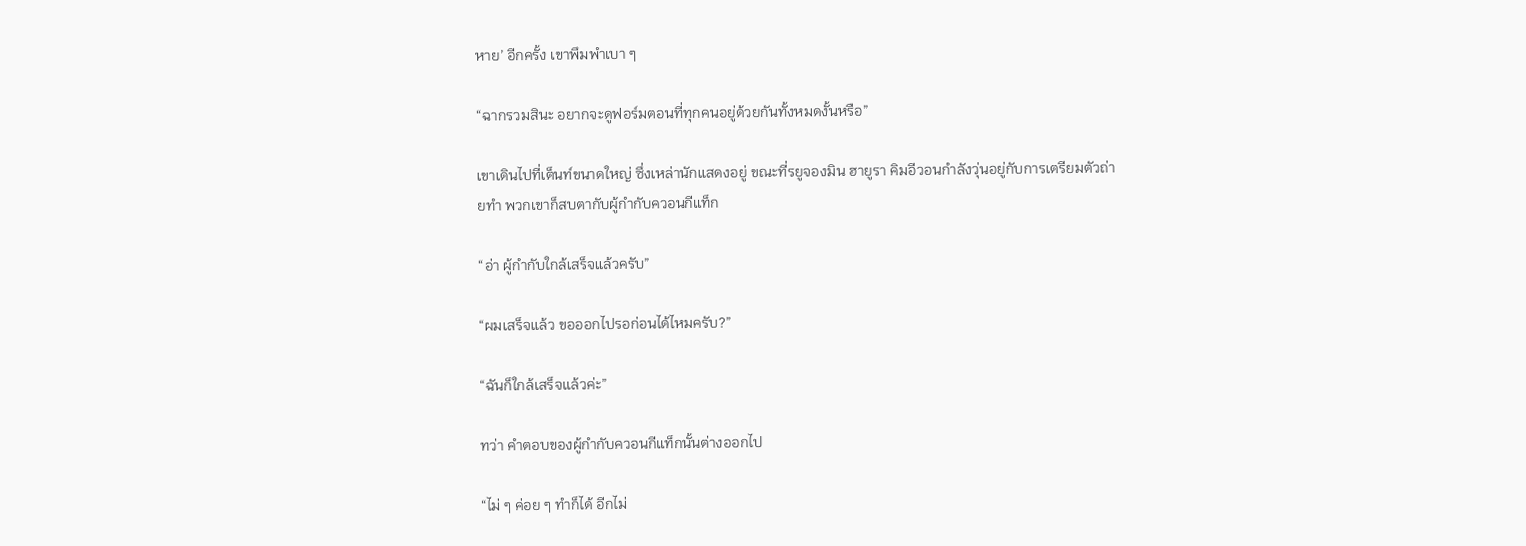หาย’ อีกครั้ง เขาพึมพำเบา ๆ

“ฉากรวมสินะ อยากจะดูฟอร์มตอนที่ทุกคนอยู่ด้วยกันทั้งหมดงั้นหรือ”

เขาเดินไปที่เต็นท์ขนาดใหญ่ ซึ่งเหล่านักแสดงอยู่ ขณะที่รยูจองมิน ฮายูรา คิมอีวอนกำลังวุ่นอยู่กับการเตรียมตัวถ่ายทำ พวกเขาก็สบตากับผู้กำกับควอนกีแท็ก

“อ่า ผู้กำกับใกล้เสร็จแล้วครับ”

“ผมเสร็จแล้ว ขอออกไปรอก่อนได้ไหมครับ?”

“ฉันก็ใกล้เสร็จแล้วค่ะ”

ทว่า คำตอบของผู้กำกับควอนกีแท็กนั้นต่างออกไป

“ไม่ ๆ ค่อย ๆ ทำก็ได้ อีกไม่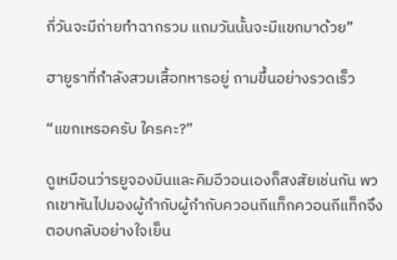กี่วันจะมีถ่ายทำฉากรวม แถมวันนั้นจะมีแขกมาด้วย”

ฮายูราที่กำลังสวมเสื้อทหารอยู่ ถามขึ้นอย่างรวดเร็ว

“แขกเหรอครับ ใครคะ?”

ดูเหมือนว่ารยูจองมินและคิมอีวอนเองก็สงสัยเช่นกัน พวกเขาหันไปมองผู้กำกับผู้กำกับควอนกีแท็กควอนกีแท็กจึงตอบกลับอย่างใจเย็น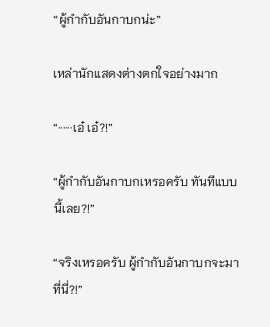“ผู้กำกับอันกาบกน่ะ”

เหล่านักแสดงต่างตกใจอย่างมาก

“······เอ๋ เอ๋?!”

“ผู้กำกับอันกาบกเหรอครับ ทันทีแบบนี้เลย?!”

“จริงเหรอครับ ผู้กำกับอันกาบกจะมาที่นี่?!”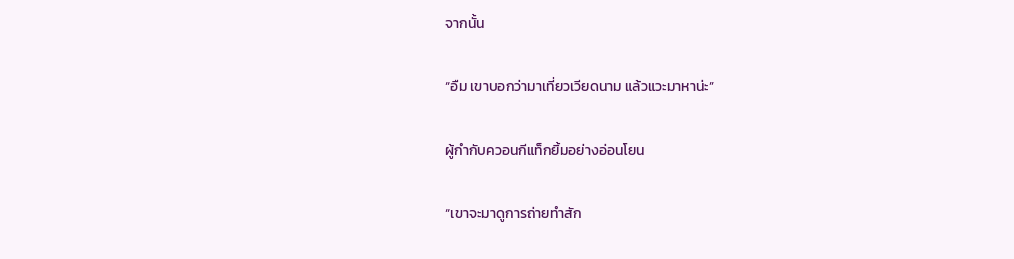จากนั้น

“อืม เขาบอกว่ามาเที่ยวเวียดนาม แล้วแวะมาหาน่ะ”

ผู้กำกับควอนกีแท็กยิ้มอย่างอ่อนโยน

“เขาจะมาดูการถ่ายทำสัก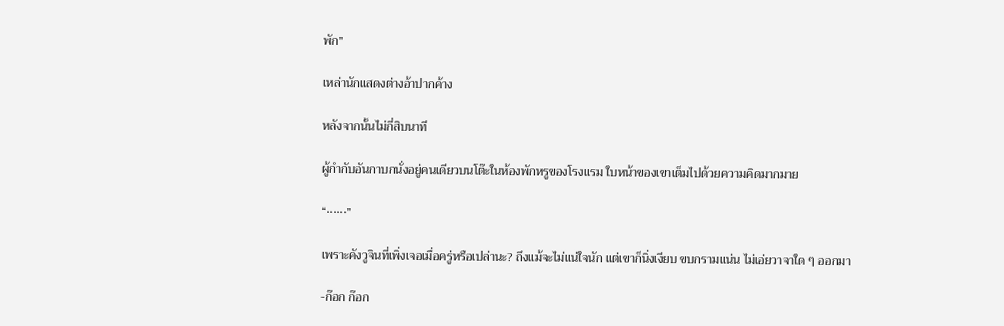พัก”

เหล่านักแสดงต่างอ้าปากค้าง

หลังจากนั้นไม่กี่สิบนาที

ผู้กำกับอันกาบกนั่งอยู่คนเดียวบนโต๊ะในห้องพักหรูของโรงแรม ใบหน้าของเขาเต็มไปด้วยความคิดมากมาย

“······”

เพราะคังวูจินที่เพิ่งเจอเมื่อครู่หรือเปล่านะ? ถึงแม้จะไม่แน่ใจนัก แต่เขาก็นิ่งเงียบ ขบกรามแน่น ไม่เอ่ยวาจาใด ๆ ออกมา

-ก๊อก ก๊อก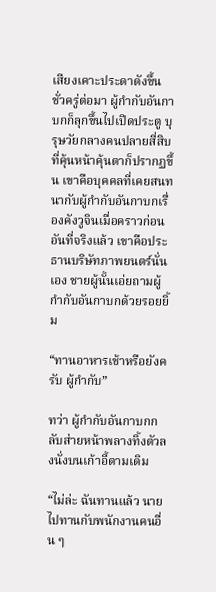เสียงเคาะประดาดังขึ้น ชั่วครู่ต่อมา ผู้กำกับอันกาบกก็ลุกขึ้นไปเปิดประตู บุรุษวัยกลางคนปลายสี่สิบที่คุ้นหน้าคุ้นตาก็ปรากฏขึ้น เขาคือบุคคลที่เคยสนทนากับผู้กำกับอันกาบกเรื่องคังวูจินเมื่อคราวก่อน อันที่จริงแล้ว เขาคือประธานบริษัทภาพยนตร์นั่นเอง ชายผู้นั้นเอ่ยถามผู้กำกับอันกาบกด้วยรอยยิ้ม

“ทานอาหารเช้าหรือยังครับ ผู้กำกับ”

ทว่า ผู้กำกับอันกาบกกลับส่ายหน้าพลางทิ้งตัวลงนั่งบนเก้าอี้ตามเดิม

“ไม่ล่ะ ฉันทานแล้ว นายไปทานกับพนักงานคนอื่น ๆ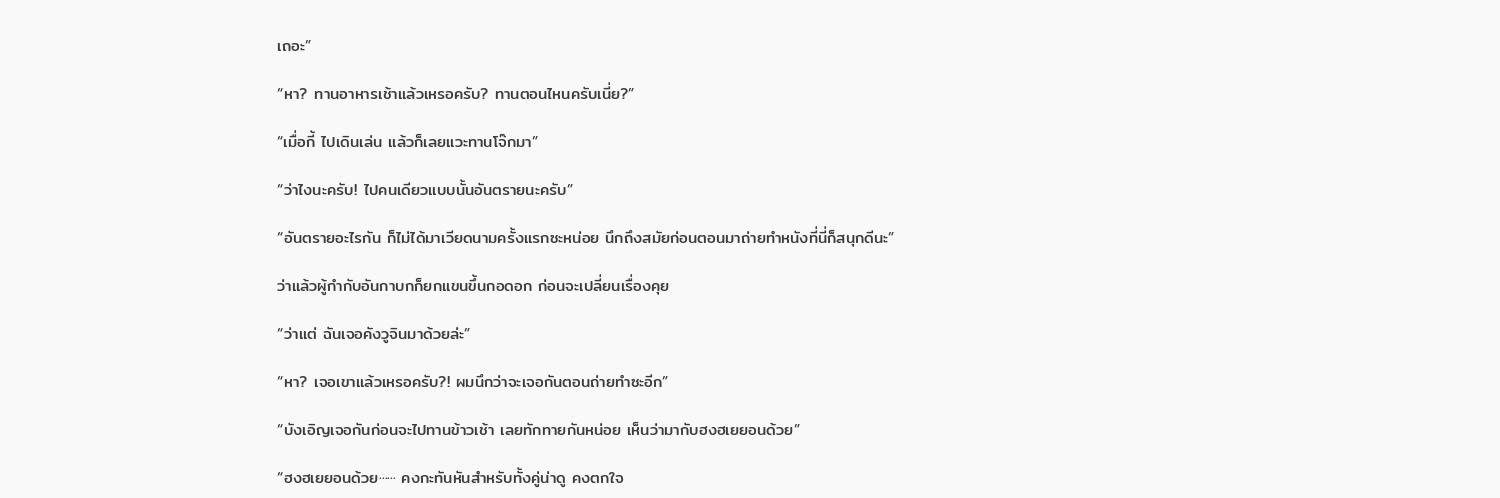เถอะ”

“หา? ทานอาหารเช้าแล้วเหรอครับ? ทานตอนไหนครับเนี่ย?”

“เมื่อกี้ ไปเดินเล่น แล้วก็เลยแวะทานโจ๊กมา”

“ว่าไงนะครับ! ไปคนเดียวแบบนั้นอันตรายนะครับ”

“อันตรายอะไรกัน ก็ไม่ได้มาเวียดนามครั้งแรกซะหน่อย นึกถึงสมัยก่อนตอนมาถ่ายทำหนังที่นี่ก็สนุกดีนะ”

ว่าแล้วผู้กำกับอันกาบกก็ยกแขนขึ้นกอดอก ก่อนจะเปลี่ยนเรื่องคุย

“ว่าแต่ ฉันเจอคังวูจินมาด้วยล่ะ”

“หา? เจอเขาแล้วเหรอครับ?! ผมนึกว่าจะเจอกันตอนถ่ายทำซะอีก”

“บังเอิญเจอกันก่อนจะไปทานข้าวเช้า เลยทักทายกันหน่อย เห็นว่ามากับฮงฮเยยอนด้วย”

“ฮงฮเยยอนด้วย······ คงกะทันหันสำหรับทั้งคู่น่าดู คงตกใจ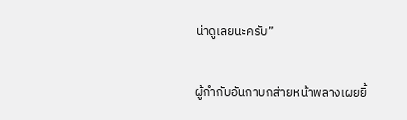น่าดูเลยนะครับ”

ผู้กำกับอันกาบกส่ายหน้าพลางเผยยิ้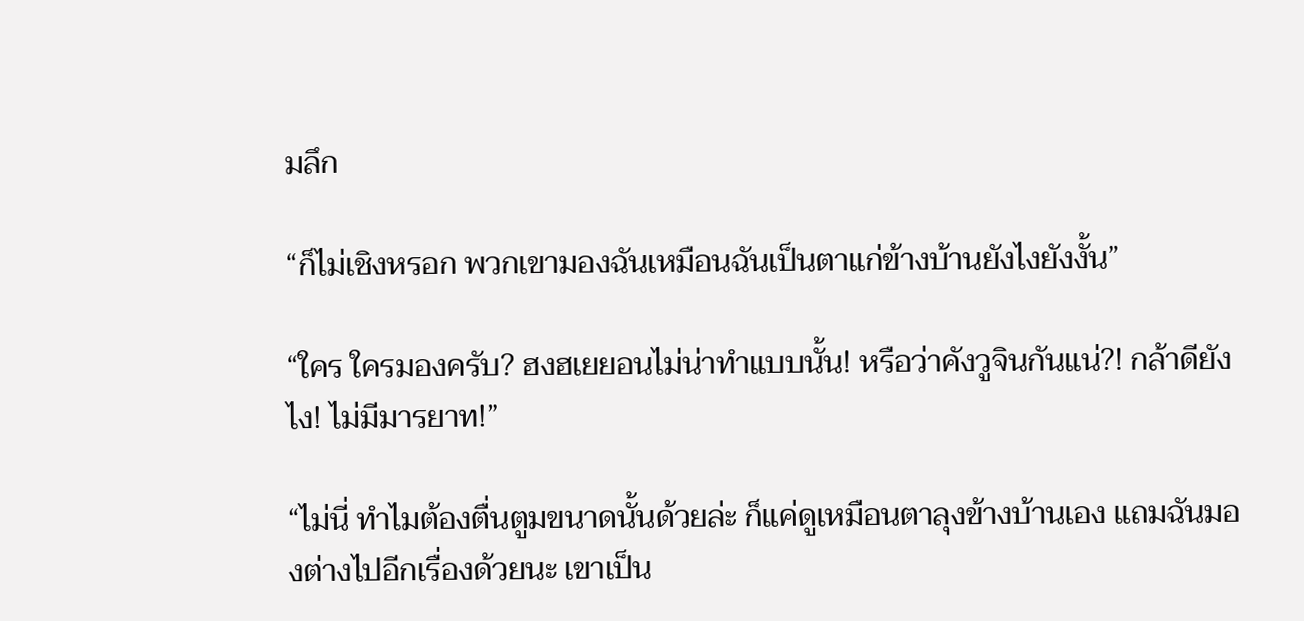มลึก

“ก็ไม่เชิงหรอก พวกเขามองฉันเหมือนฉันเป็นตาแก่ข้างบ้านยังไงยังงั้น”

“ใคร ใครมองครับ? ฮงฮเยยอนไม่น่าทำแบบนั้น! หรือว่าคังวูจินกันแน่?! กล้าดียังไง! ไม่มีมารยาท!”

“ไม่นี่ ทำไมต้องตื่นตูมขนาดนั้นด้วยล่ะ ก็แค่ดูเหมือนตาลุงข้างบ้านเอง แถมฉันมองต่างไปอีกเรื่องด้วยนะ เขาเป็น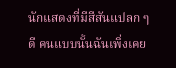นักแสดงที่มีสีสันแปลก ๆ ดี คนแบบนั้นฉันเพิ่งเคย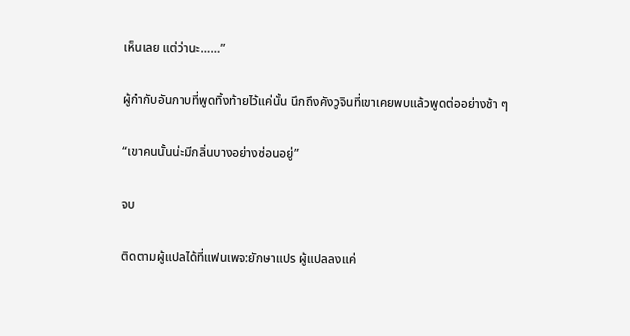เห็นเลย แต่ว่านะ……”

ผู้กำกับอันกาบที่พูดทิ้งท้ายไว้แค่นั้น นึกถึงคังวูจินที่เขาเคยพบแล้วพูดต่ออย่างช้า ๆ

“เขาคนนั้นน่ะมีกลิ่นบางอย่างซ่อนอยู่”

จบ

ติดตามผู้แปลได้ที่แฟนเพจ:ยักษาแปร ผู้แปลลงแค่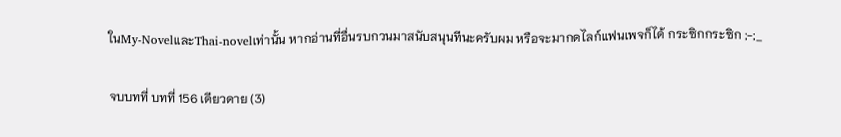ในMy-NovelและThai-novelเท่านั้น หากอ่านที่อื่นรบกวนมาสนับสนุนทีนะครับผม หรือจะมากดไลก์แฟนเพจก็ได้ กระซิกกระซิก ;-;_

จบบทที่ บทที่ 156 เดียวดาย (3)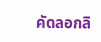คัดลอกลิ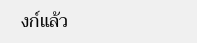งก์แล้ว